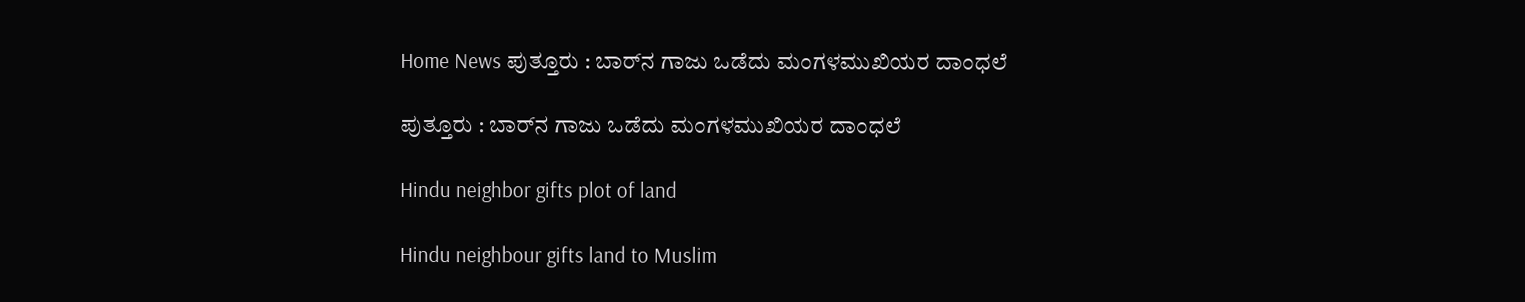Home News ಪುತ್ತೂರು : ಬಾರ್‌ನ ಗಾಜು ಒಡೆದು ಮಂಗಳಮುಖಿಯರ ದಾಂಧಲೆ

ಪುತ್ತೂರು : ಬಾರ್‌ನ ಗಾಜು ಒಡೆದು ಮಂಗಳಮುಖಿಯರ ದಾಂಧಲೆ

Hindu neighbor gifts plot of land

Hindu neighbour gifts land to Muslim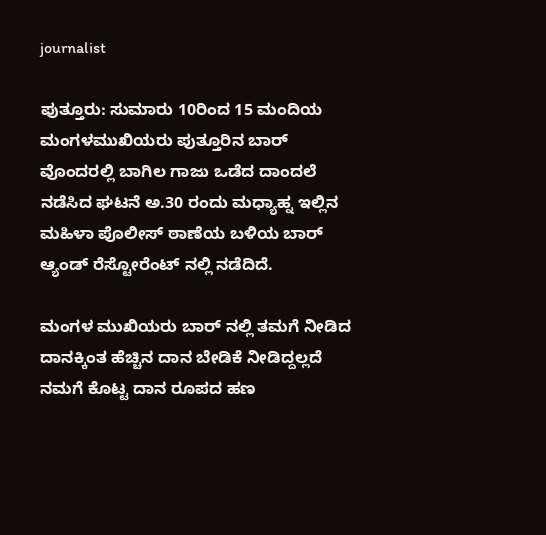journalist

ಪುತ್ತೂರು: ಸುಮಾರು 10ರಿಂದ 15 ಮಂದಿಯ ಮಂಗಳಮುಖಿಯರು ಪುತ್ತೂರಿನ ಬಾರ್ ವೊಂದರಲ್ಲಿ ಬಾಗಿಲ ಗಾಜು ಒಡೆದ ದಾಂದಲೆ ನಡೆಸಿದ ಘಟನೆ ಅ.30 ರಂದು ಮಧ್ಯಾಹ್ನ ಇಲ್ಲಿನ ಮಹಿಳಾ ಪೊಲೀಸ್ ಠಾಣೆಯ ಬಳಿಯ ಬಾರ್ ಆ್ಯಂಡ್ ರೆಸ್ಟೋರೆಂಟ್ ನಲ್ಲಿ ನಡೆದಿದೆ.

ಮಂಗಳ ಮುಖಿಯರು ಬಾರ್ ನಲ್ಲಿ ತಮಗೆ ನೀಡಿದ ದಾನಕ್ಕಿಂತ ಹೆಚ್ಚಿನ ದಾನ ಬೇಡಿಕೆ ನೀಡಿದ್ದಲ್ಲದೆ ನಮಗೆ ಕೊಟ್ಟ ದಾನ ರೂಪದ ಹಣ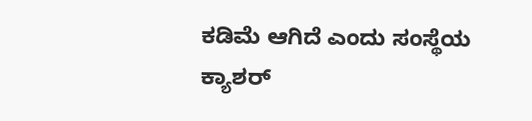ಕಡಿಮೆ ಆಗಿದೆ ಎಂದು ಸಂಸ್ಥೆಯ ಕ್ಯಾಶರ್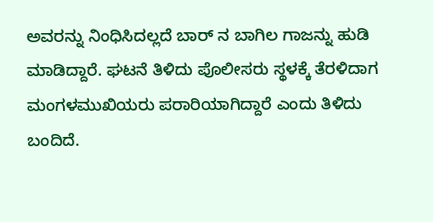ಅವರನ್ನು ನಿಂಧಿಸಿದಲ್ಲದೆ ಬಾರ್ ನ ಬಾಗಿಲ ಗಾಜನ್ನು ಹುಡಿ ಮಾಡಿದ್ದಾರೆ. ಘಟನೆ ತಿಳಿದು ಪೊಲೀಸರು ಸ್ಥಳಕ್ಕೆ ತೆರಳಿದಾಗ ಮಂಗಳಮುಖಿಯರು ಪರಾರಿಯಾಗಿದ್ದಾರೆ ಎಂದು ತಿಳಿದು ಬಂದಿದೆ.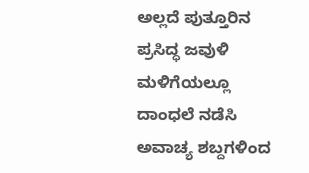ಅಲ್ಲದೆ ಪುತ್ತೂರಿನ ಪ್ರಸಿದ್ಧ ಜವುಳಿ ಮಳಿಗೆಯಲ್ಲೂ ದಾಂಧಲೆ ನಡೆಸಿ ಅವಾಚ್ಯ ಶಬ್ದಗಳಿಂದ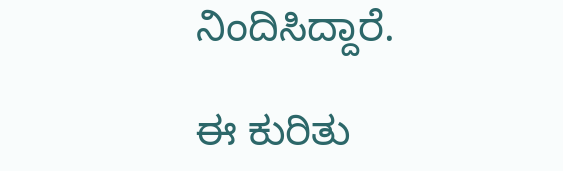ನಿಂದಿಸಿದ್ದಾರೆ.

ಈ ಕುರಿತು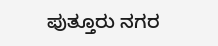ಪುತ್ತೂರು‌ ನಗರ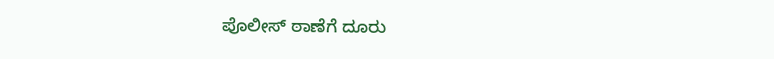ಪೊಲೀಸ್ ಠಾಣೆಗೆ ದೂರು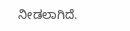ನೀಡಲಾಗಿದೆ.